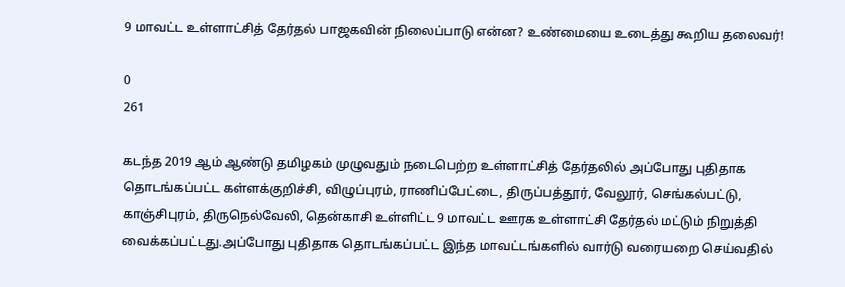9 மாவட்ட உள்ளாட்சித் தேர்தல் பாஜகவின் நிலைப்பாடு என்ன? உண்மையை உடைத்து கூறிய தலைவர்!

0
261

கடந்த 2019 ஆம் ஆண்டு தமிழகம் முழுவதும் நடைபெற்ற உள்ளாட்சித் தேர்தலில் அப்போது புதிதாக தொடங்கப்பட்ட கள்ளக்குறிச்சி, விழுப்புரம், ராணிப்பேட்டை, திருப்பத்தூர், வேலூர், செங்கல்பட்டு, காஞ்சிபுரம், திருநெல்வேலி, தென்காசி உள்ளிட்ட 9 மாவட்ட ஊரக உள்ளாட்சி தேர்தல் மட்டும் நிறுத்தி வைக்கப்பட்டது.அப்போது புதிதாக தொடங்கப்பட்ட இந்த மாவட்டங்களில் வார்டு வரையறை செய்வதில்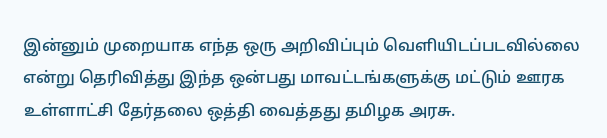இன்னும் முறையாக எந்த ஒரு அறிவிப்பும் வெளியிடப்படவில்லை என்று தெரிவித்து இந்த ஒன்பது மாவட்டங்களுக்கு மட்டும் ஊரக உள்ளாட்சி தேர்தலை ஒத்தி வைத்தது தமிழக அரசு.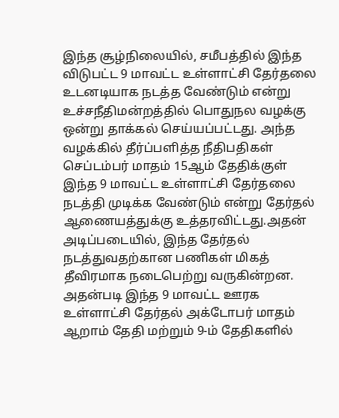இந்த சூழ்நிலையில், சமீபத்தில் இந்த விடுபட்ட 9 மாவட்ட உள்ளாட்சி தேர்தலை உடனடியாக நடத்த வேண்டும் என்று உச்சநீதிமன்றத்தில் பொதுநல வழக்கு ஒன்று தாக்கல் செய்யப்பட்டது. அந்த வழக்கில் தீர்ப்பளித்த நீதிபதிகள் செப்டம்பர் மாதம் 15ஆம் தேதிக்குள் இந்த 9 மாவட்ட உள்ளாட்சி தேர்தலை நடத்தி முடிக்க வேண்டும் என்று தேர்தல் ஆணையத்துக்கு உத்தரவிட்டது.அதன் அடிப்படையில், இந்த தேர்தல் நடத்துவதற்கான பணிகள் மிகத் தீவிரமாக நடைபெற்று வருகின்றன. அதன்படி இந்த 9 மாவட்ட ஊரக உள்ளாட்சி தேர்தல் அக்டோபர் மாதம் ஆறாம் தேதி மற்றும் 9-ம் தேதிகளில்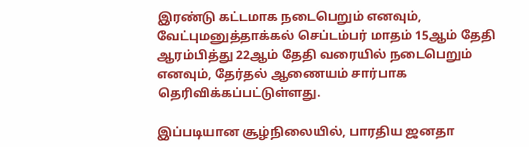இரண்டு கட்டமாக நடைபெறும் எனவும், வேட்புமனுத்தாக்கல் செப்டம்பர் மாதம் 15ஆம் தேதி ஆரம்பித்து 22ஆம் தேதி வரையில் நடைபெறும் எனவும், தேர்தல் ஆணையம் சார்பாக தெரிவிக்கப்பட்டுள்ளது.

இப்படியான சூழ்நிலையில், பாரதிய ஜனதா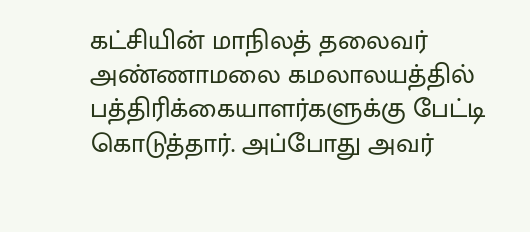கட்சியின் மாநிலத் தலைவர் அண்ணாமலை கமலாலயத்தில் பத்திரிக்கையாளர்களுக்கு பேட்டி கொடுத்தார். அப்போது அவர்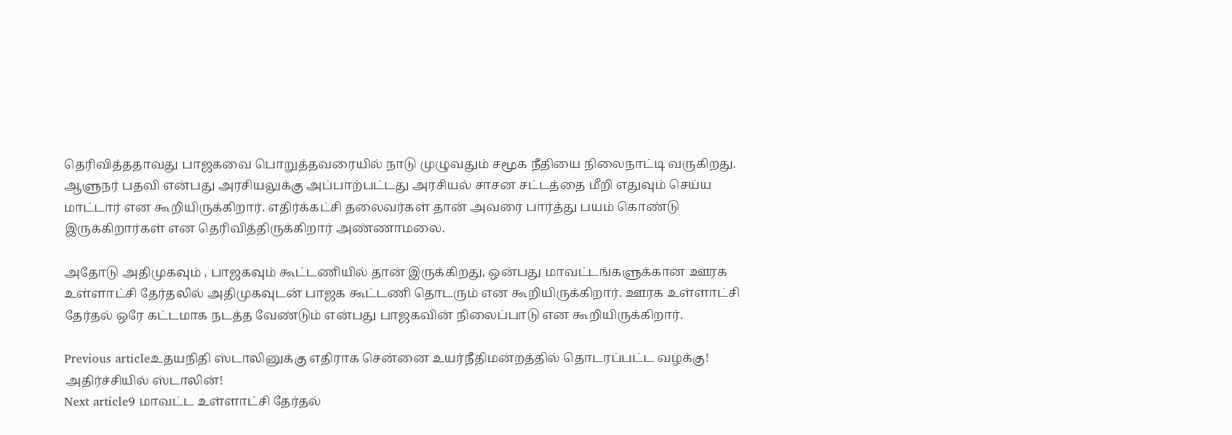தெரிவித்ததாவது பாஜகவை பொறுத்தவரையில் நாடு முழுவதும் சமூக நீதியை நிலைநாட்டி வருகிறது. ஆளுநர் பதவி என்பது அரசியலுக்கு அப்பாற்பட்டது அரசியல் சாசன சட்டத்தை மீறி எதுவும் செய்ய மாட்டார் என கூறியிருக்கிறார். எதிர்க்கட்சி தலைவர்கள் தான் அவரை பார்த்து பயம் கொண்டு இருக்கிறார்கள் என தெரிவித்திருக்கிறார் அண்ணாமலை.

அதோடு அதிமுகவும் , பாஜகவும் கூட்டணியில் தான் இருக்கிறது, ஒன்பது மாவட்டங்களுக்கான ஊரக உள்ளாட்சி தேர்தலில் அதிமுகவுடன் பாஜக கூட்டணி தொடரும் என கூறியிருக்கிறார். ஊரக உள்ளாட்சி தேர்தல் ஒரே கட்டமாக நடத்த வேண்டும் என்பது பாஜகவின் நிலைப்பாடு என கூறியிருக்கிறார்.

Previous articleஉதயநிதி ஸ்டாலினுக்கு எதிராக சென்னை உயர்நீதிமன்றத்தில் தொடரப்பட்ட வழக்கு! அதிர்ச்சியில் ஸ்டாலின்!
Next article9 மாவட்ட உள்ளாட்சி தேர்தல்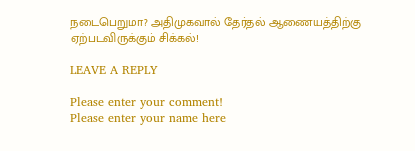நடைபெறுமா? அதிமுகவால் தேர்தல் ஆணையத்திற்கு ஏற்படவிருக்கும் சிக்கல்!

LEAVE A REPLY

Please enter your comment!
Please enter your name here